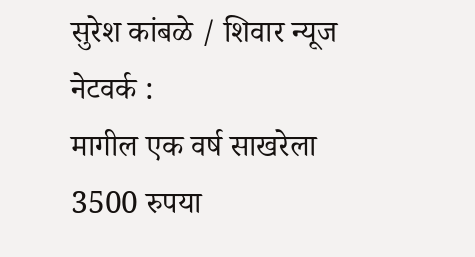सुरेश कांबळे / शिवार न्यूज नेटवर्क :
मागील एक वर्ष साखरेला 3500 रुपया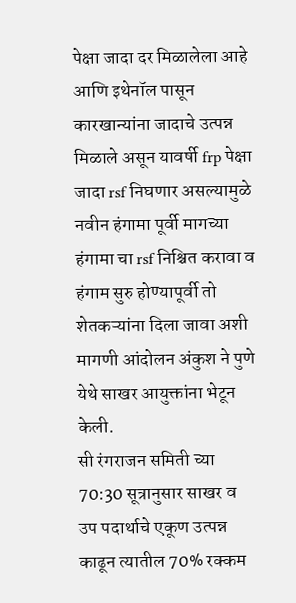पेक्षा जादा दर मिळालेला आहे आणि इथेनॉल पासून कारखान्यांना जादाचे उत्पन्न मिळाले असून यावर्षी frp पेक्षा जादा rsf निघणार असल्यामुळे नवीन हंगामा पूर्वी मागच्या हंगामा चा rsf निश्चित करावा व हंगाम सुरु होण्यापूर्वी तो शेतकऱ्यांना दिला जावा अशी मागणी आंदोलन अंकुश ने पुणे येथे साखर आयुक्तांना भेटून केली.
सी रंगराजन समिती च्या 70:30 सूत्रानुसार साखर व उप पदार्थाचे एकूण उत्पन्न काढून त्यातील 70% रक्कम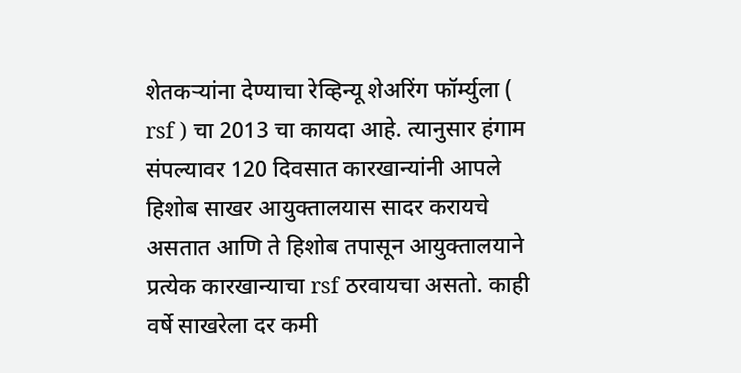शेतकऱ्यांना देण्याचा रेव्हिन्यू शेअरिंग फॉर्म्युला ( rsf ) चा 2013 चा कायदा आहे. त्यानुसार हंगाम संपल्यावर 120 दिवसात कारखान्यांनी आपले हिशोब साखर आयुक्तालयास सादर करायचे असतात आणि ते हिशोब तपासून आयुक्तालयाने प्रत्येक कारखान्याचा rsf ठरवायचा असतो. काही वर्षे साखरेला दर कमी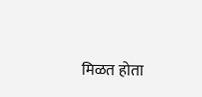मिळत होता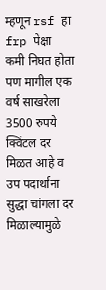म्हणून rsf हा frp पेक्षा कमी निघत होता पण मागील एक वर्ष साखरेला 3500 रुपये क्विंटल दर मिळत आहे व उप पदार्थाना सुद्धा चांगला दर मिळाल्यामुळे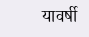यावर्षी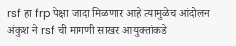rsf हा frp पेक्षा जादा मिळणार आहे त्यामुळेच आंदोलन अंकुश ने rsf ची मागणी साखर आयुक्तांकडे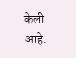केली आहे.